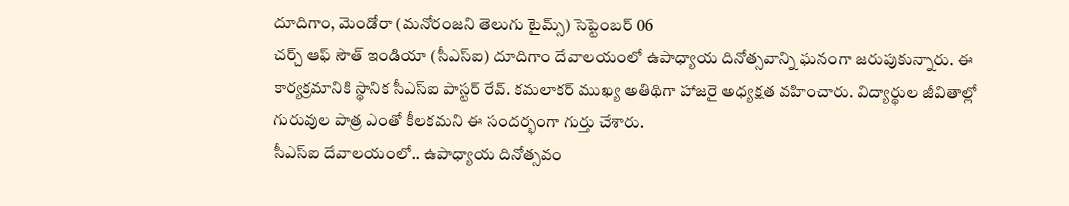దూదిగాం, మెండోరా (మనోరంజని తెలుగు టైమ్స్) సెప్టెంబర్ 06
చర్చ్ ఆఫ్ సౌత్ ఇండియా (సీఎస్ఐ) దూదిగాం దేవాలయంలో ఉపాధ్యాయ దినోత్సవాన్ని ఘనంగా జరుపుకున్నారు. ఈ కార్యక్రమానికి స్థానిక సీఎస్ఐ పాస్టర్ రేవ్. కమలాకర్ ముఖ్య అతిథిగా హాజరై అధ్యక్షత వహించారు. విద్యార్థుల జీవితాల్లో గురువుల పాత్ర ఎంతో కీలకమని ఈ సందర్భంగా గుర్తు చేశారు.
సీఎస్ఐ దేవాలయంలో.. ఉపాధ్యాయ దినోత్సవం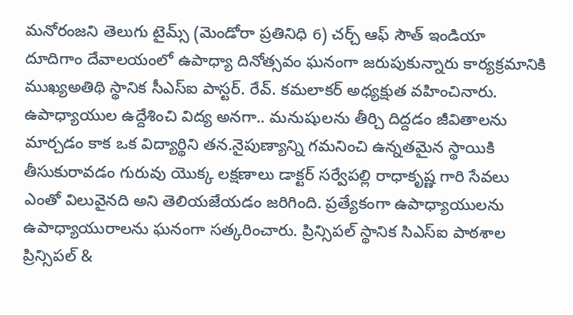మనోరంజని తెలుగు టైమ్స్ (మెండోరా ప్రతినిధి 6) చర్చ్ ఆఫ్ సౌత్ ఇండియా దూదిగాం దేవాలయంలో ఉపాధ్యా దినోత్సవం ఘనంగా జరుపుకున్నారు కార్యక్రమానికి ముఖ్యఅతిథి స్థానిక సీఎస్ఐ పాస్టర్. రేవ్. కమలాకర్ అధ్యక్షుత వహించినారు. ఉపాధ్యాయుల ఉద్దేశించి విద్య అనగా.. మనుషులను తీర్చి దిద్దడం జీవితాలను మార్చడం కాక ఒక విద్యార్థిని తన.నైపుణ్యాన్ని గమనించి ఉన్నతమైన స్థాయికి తీసుకురావడం గురువు యొక్క లక్షణాలు డాక్టర్ సర్వేపల్లి రాధాకృష్ణ గారి సేవలు ఎంతో విలువైనది అని తెలియజేయడం జరిగింది. ప్రత్యేకంగా ఉపాధ్యాయులను ఉపాధ్యాయురాలను ఘనంగా సత్కరించారు. ప్రిన్సిపల్ స్థానిక సిఎస్ఐ పాఠశాల ప్రిన్సిపల్ &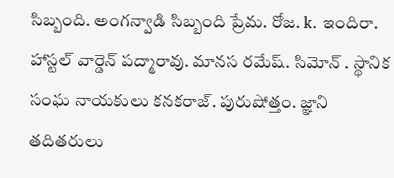సిబ్బంది. అంగన్వాడి సిబ్బంది ప్రేమ. రోజ. k. ఇందిరా. హాస్టల్ వార్డెన్ పద్మారావు. మానస రమేష్. సిమోన్ . స్థానిక సంఘ నాయకులు కనకరాజ్. పురుషోత్తం. జ్ఞాని తదితరులు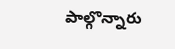పాల్గొన్నారు